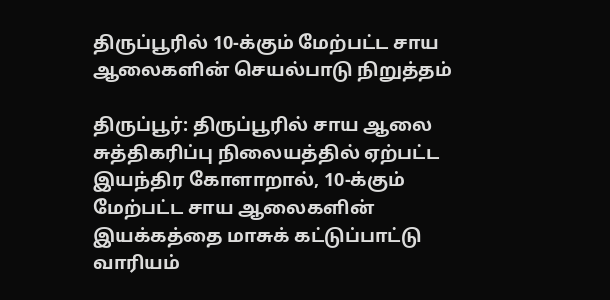திருப்பூரில் 10-க்கும் மேற்பட்ட சாய ஆலைகளின் செயல்பாடு நிறுத்தம்

திருப்பூர்: திருப்பூரில் சாய ஆலை சுத்திகரிப்பு நிலையத்தில் ஏற்பட்ட இயந்திர கோளாறால், 10-க்கும் மேற்பட்ட சாய ஆலைகளின் இயக்கத்தை மாசுக் கட்டுப்பாட்டு வாரியம்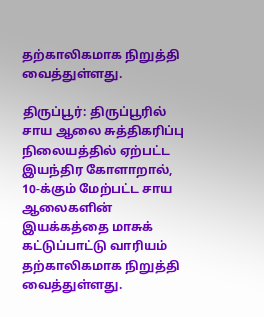தற்காலிகமாக நிறுத்தி வைத்துள்ளது.

திருப்பூர்: திருப்பூரில் சாய ஆலை சுத்திகரிப்பு நிலையத்தில் ஏற்பட்ட இயந்திர கோளாறால், 10-க்கும் மேற்பட்ட சாய ஆலைகளின் இயக்கத்தை மாசுக் கட்டுப்பாட்டு வாரியம் தற்காலிகமாக நிறுத்தி வைத்துள்ளது.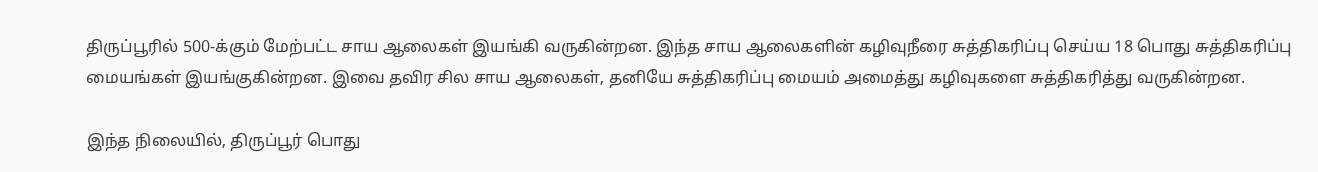திருப்பூரில் 500-க்கும் மேற்பட்ட சாய ஆலைகள் இயங்கி வருகின்றன. இந்த சாய ஆலைகளின் கழிவுநீரை சுத்திகரிப்பு செய்ய 18 பொது சுத்திகரிப்பு மையங்கள் இயங்குகின்றன. இவை தவிர சில சாய ஆலைகள், தனியே சுத்திகரிப்பு மையம் அமைத்து கழிவுகளை சுத்திகரித்து வருகின்றன.

இந்த நிலையில், திருப்பூர் பொது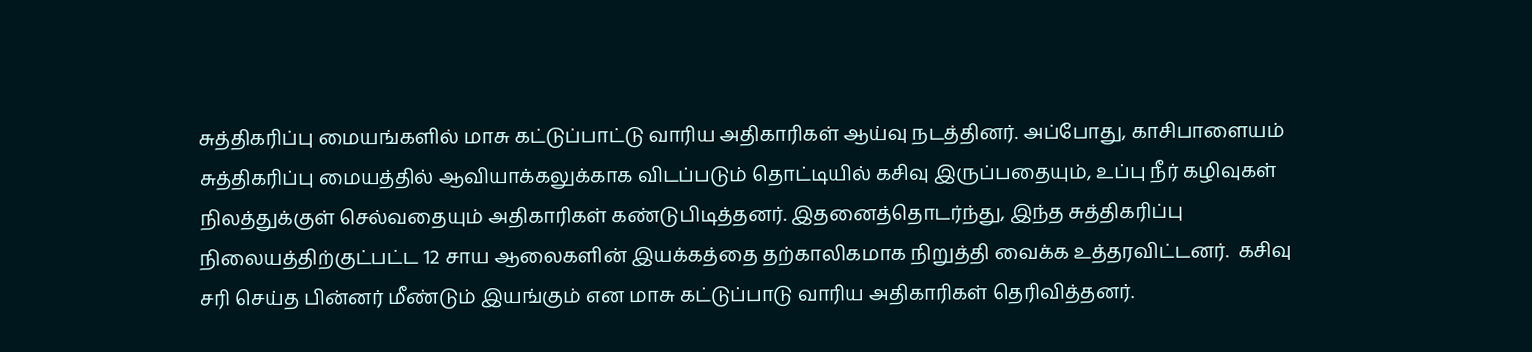சுத்திகரிப்பு மையங்களில் மாசு கட்டுப்பாட்டு வாரிய அதிகாரிகள் ஆய்வு நடத்தினர். அப்போது, காசிபாளையம் சுத்திகரிப்பு மையத்தில் ஆவியாக்கலுக்காக விடப்படும் தொட்டியில் கசிவு இருப்பதையும், உப்பு நீர் கழிவுகள் நிலத்துக்குள் செல்வதையும் அதிகாரிகள் கண்டுபிடித்தனர். இதனைத்தொடர்ந்து, இந்த சுத்திகரிப்பு நிலையத்திற்குட்பட்ட 12 சாய ஆலைகளின் இயக்கத்தை தற்காலிகமாக நிறுத்தி வைக்க உத்தரவிட்டனர்.  கசிவு சரி செய்த பின்னர் மீண்டும் இயங்கும் என மாசு கட்டுப்பாடு வாரிய அதிகாரிகள் தெரிவித்தனர்.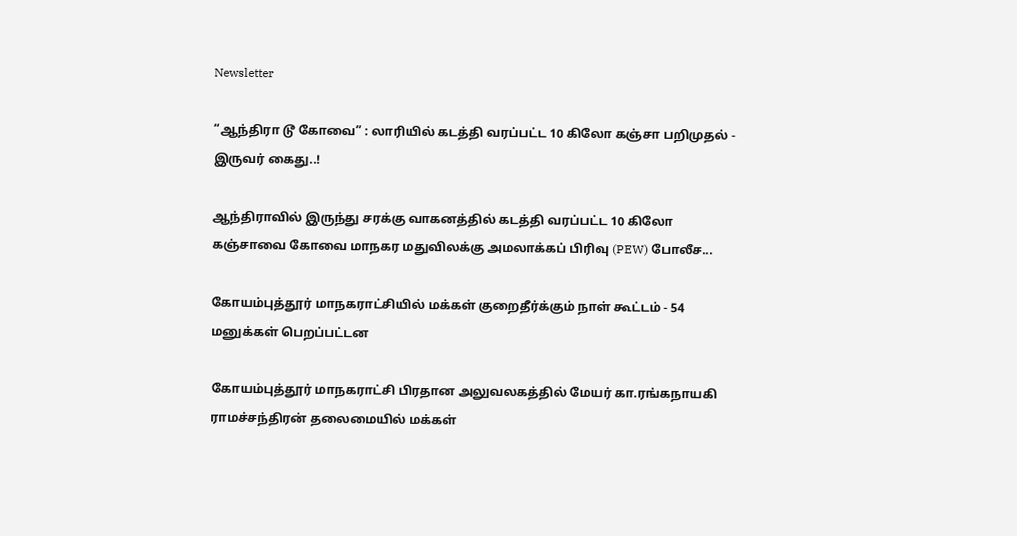Newsletter

“ஆந்திரா டூ கோவை” : லாரியில் கடத்தி வரப்பட்ட 10 கிலோ கஞ்சா பறிமுதல் - இருவர் கைது..!

ஆந்திராவில் இருந்து சரக்கு வாகனத்தில் கடத்தி வரப்பட்ட 10 கிலோ கஞ்சாவை கோவை மாநகர மதுவிலக்கு அமலாக்கப் பிரிவு (PEW) போலீச...

கோயம்புத்தூர் மாநகராட்சியில் மக்கள் குறைதீர்க்கும் நாள் கூட்டம் - 54 மனுக்கள் பெறப்பட்டன

கோயம்புத்தூர் மாநகராட்சி பிரதான அலுவலகத்தில் மேயர் கா.ரங்கநாயகி ராமச்சந்திரன் தலைமையில் மக்கள்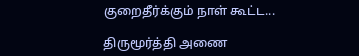குறைதீர்க்கும் நாள் கூட்ட...

திருமூர்த்தி அணை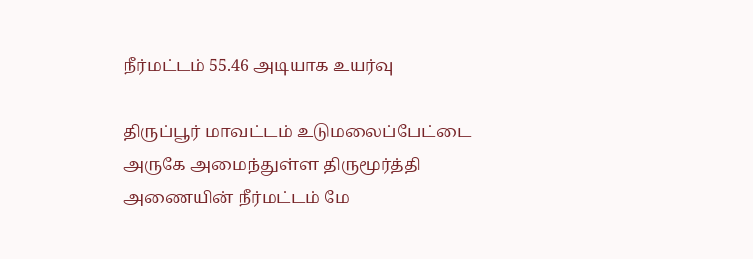நீர்மட்டம் 55.46 அடியாக உயர்வு

திருப்பூர் மாவட்டம் உடுமலைப்பேட்டை அருகே அமைந்துள்ள திருமூர்த்தி அணையின் நீர்மட்டம் மே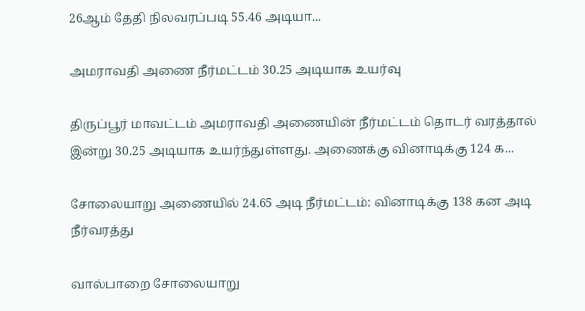26ஆம் தேதி நிலவரப்படி 55.46 அடியா...

அமராவதி அணை நீர்மட்டம் 30.25 அடியாக உயர்வு

திருப்பூர் மாவட்டம் அமராவதி அணையின் நீர்மட்டம் தொடர் வரத்தால் இன்று 30.25 அடியாக உயர்ந்துள்ளது. அணைக்கு வினாடிக்கு 124 க...

சோலையாறு அணையில் 24.65 அடி நீர்மட்டம்: வினாடிக்கு 138 கன அடி நீர்வரத்து

வால்பாறை சோலையாறு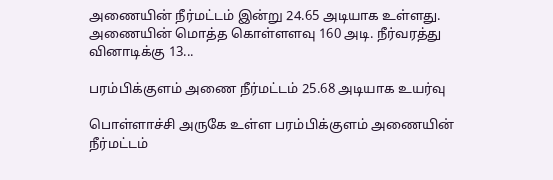அணையின் நீர்மட்டம் இன்று 24.65 அடியாக உள்ளது. அணையின் மொத்த கொள்ளளவு 160 அடி. நீர்வரத்து வினாடிக்கு 13...

பரம்பிக்குளம் அணை நீர்மட்டம் 25.68 அடியாக உயர்வு

பொள்ளாச்சி அருகே உள்ள பரம்பிக்குளம் அணையின் நீர்மட்டம்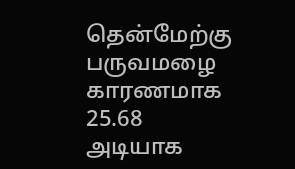தென்மேற்கு பருவமழை காரணமாக 25.68 அடியாக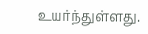உயர்ந்துள்ளது.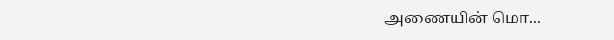அணையின் மொ...